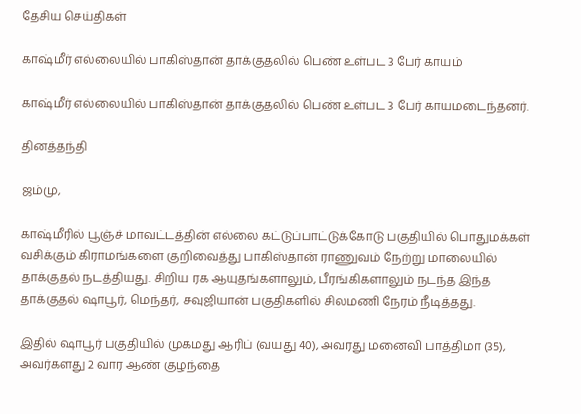தேசிய செய்திகள்

காஷ்மீர் எல்லையில் பாகிஸ்தான் தாக்குதலில் பெண் உள்பட 3 பேர் காயம்

காஷ்மீர் எல்லையில் பாகிஸ்தான் தாக்குதலில் பெண் உள்பட 3 பேர் காயமடைந்தனர்.

தினத்தந்தி

ஜம்மு,

காஷ்மீரில் பூஞ்ச் மாவட்டத்தின் எல்லை கட்டுப்பாட்டுக்கோடு பகுதியில் பொதுமக்கள் வசிக்கும் கிராமங்களை குறிவைத்து பாகிஸ்தான் ராணுவம் நேற்று மாலையில் தாக்குதல் நடத்தியது. சிறிய ரக ஆயுதங்களாலும், பீரங்கிகளாலும் நடந்த இந்த தாக்குதல் ஷாபூர், மெந்தர், சவுஜியான் பகுதிகளில் சிலமணி நேரம் நீடித்தது.

இதில் ஷாபூர் பகுதியில் முகமது ஆரிப் (வயது 40), அவரது மனைவி பாத்திமா (35), அவர்களது 2 வார ஆண் குழந்தை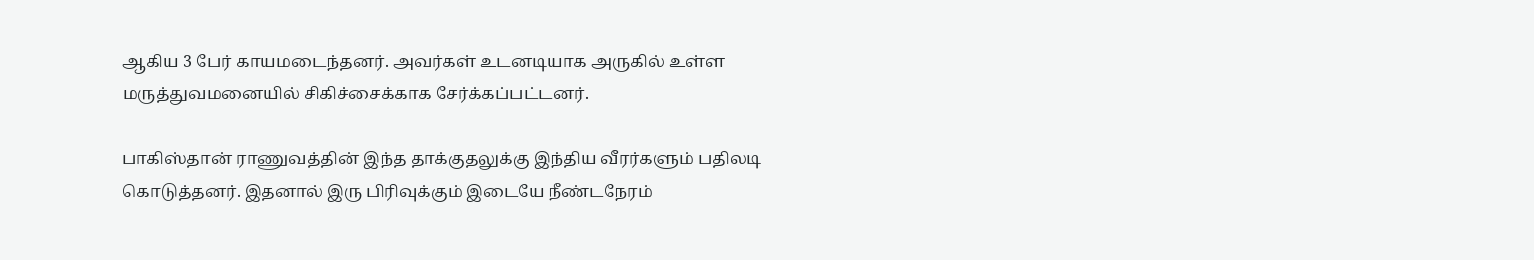ஆகிய 3 பேர் காயமடைந்தனர். அவர்கள் உடனடியாக அருகில் உள்ள மருத்துவமனையில் சிகிச்சைக்காக சேர்க்கப்பட்டனர்.

பாகிஸ்தான் ராணுவத்தின் இந்த தாக்குதலுக்கு இந்திய வீரர்களும் பதிலடி கொடுத்தனர். இதனால் இரு பிரிவுக்கும் இடையே நீண்டநேரம்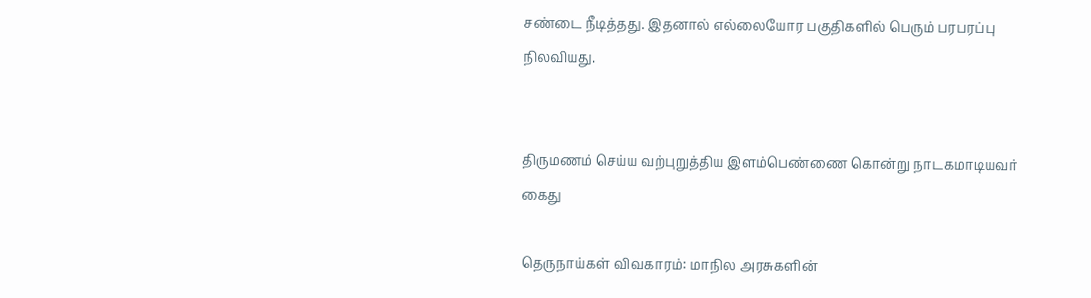சண்டை நீடித்தது. இதனால் எல்லையோர பகுதிகளில் பெரும் பரபரப்பு நிலவியது.


திருமணம் செய்ய வற்புறுத்திய இளம்பெண்ணை கொன்று நாடகமாடியவர் கைது

தெருநாய்கள் விவகாரம்: மாநில அரசுகளின்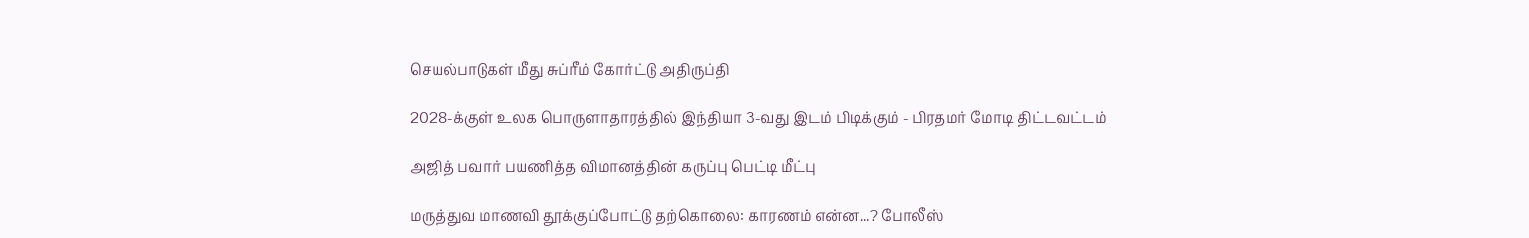செயல்பாடுகள் மீது சுப்ரீம் கோர்ட்டு அதிருப்தி

2028-க்குள் உலக பொருளாதாரத்தில் இந்தியா 3-வது இடம் பிடிக்கும் - பிரதமர் மோடி திட்டவட்டம்

அஜித் பவார் பயணித்த விமானத்தின் கருப்பு பெட்டி மீட்பு

மருத்துவ மாணவி தூக்குப்போட்டு தற்கொலை: காரணம் என்ன...? போலீஸ்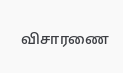விசாரணை